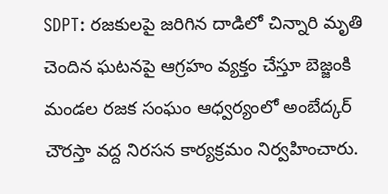SDPT: రజకులపై జరిగిన దాడిలో చిన్నారి మృతి చెందిన ఘటనపై ఆగ్రహం వ్యక్తం చేస్తూ బెజ్జంకి మండల రజక సంఘం ఆధ్వర్యంలో అంబేద్కర్ చౌరస్తా వద్ద నిరసన కార్యక్రమం నిర్వహించారు.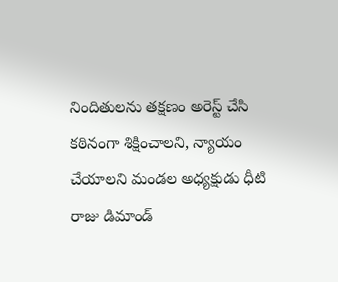నిందితులను తక్షణం అరెస్ట్ చేసి కఠినంగా శిక్షించాలని, న్యాయం చేయాలని మండల అధ్యక్షుడు ధీటి రాజు డిమాండ్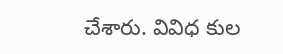చేశారు. వివిధ కుల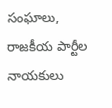సంఘాలు, రాజకీయ పార్టీల నాయకులు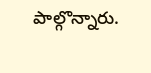పాల్గొన్నారు.